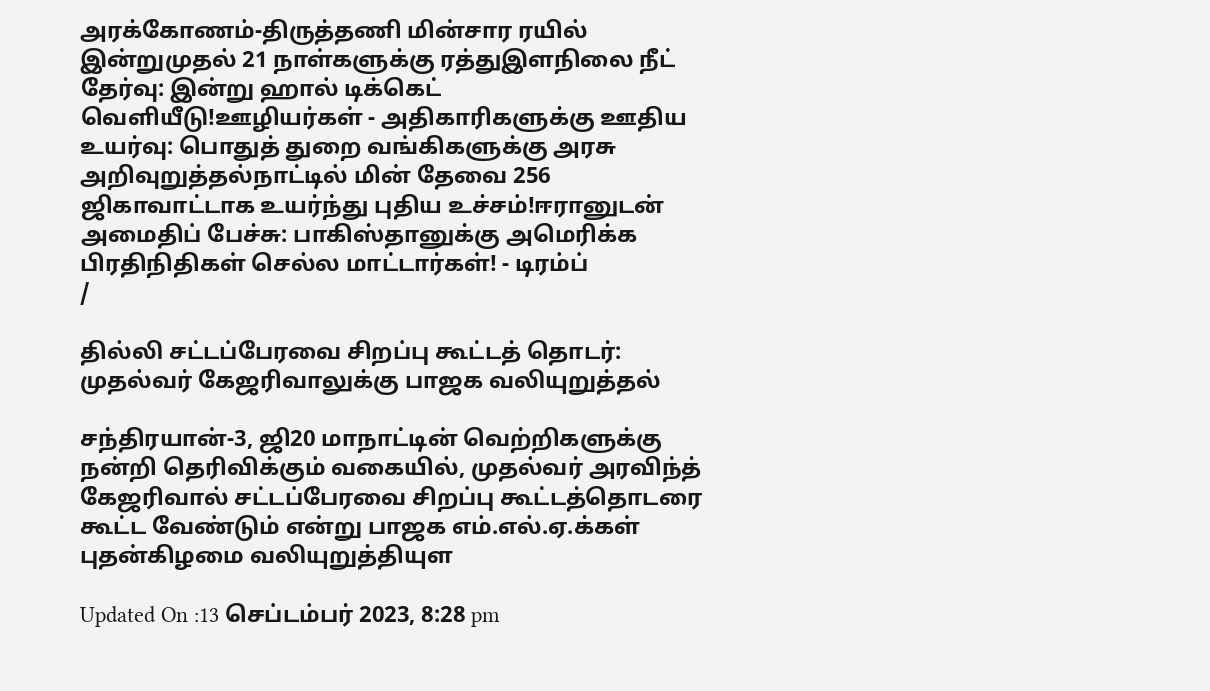அரக்கோணம்-திருத்தணி மின்சார ரயில் இன்றுமுதல் 21 நாள்களுக்கு ரத்துஇளநிலை நீட் தேர்வு: இன்று ஹால் டிக்கெட் வெளியீடு!ஊழியர்கள் - அதிகாரிகளுக்கு ஊதிய உயர்வு: பொதுத் துறை வங்கிகளுக்கு அரசு அறிவுறுத்தல்நாட்டில் மின் தேவை 256 ஜிகாவாட்டாக உயர்ந்து புதிய உச்சம்!ஈரானுடன் அமைதிப் பேச்சு: பாகிஸ்தானுக்கு அமெரிக்க பிரதிநிதிகள் செல்ல மாட்டார்கள்! - டிரம்ப்
/

தில்லி சட்டப்பேரவை சிறப்பு கூட்டத் தொடர்: முதல்வர் கேஜரிவாலுக்கு பாஜக வலியுறுத்தல்

சந்திரயான்-3, ஜி20 மாநாட்டின் வெற்றிகளுக்கு நன்றி தெரிவிக்கும் வகையில், முதல்வர் அரவிந்த் கேஜரிவால் சட்டப்பேரவை சிறப்பு கூட்டத்தொடரை கூட்ட வேண்டும் என்று பாஜக எம்.எல்.ஏ.க்கள் புதன்கிழமை வலியுறுத்தியுள

Updated On :13 செப்டம்பர் 2023, 8:28 pm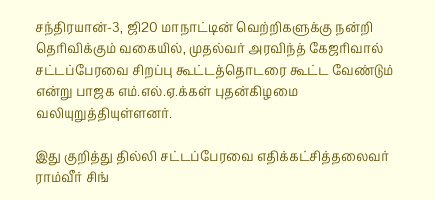சந்திரயான்-3, ஜி20 மாநாட்டின் வெற்றிகளுக்கு நன்றி தெரிவிக்கும் வகையில், முதல்வர் அரவிந்த் கேஜரிவால் சட்டப்பேரவை சிறப்பு கூட்டத்தொடரை கூட்ட வேண்டும் என்று பாஜக எம்.எல்.ஏ.க்கள் புதன்கிழமை வலியுறுத்தியுள்ளனர்.

இது குறித்து தில்லி சட்டப்பேரவை எதிக்கட்சித்தலைவர் ராம்வீர் சிங்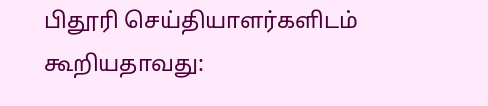பிதூரி செய்தியாளர்களிடம் கூறியதாவது: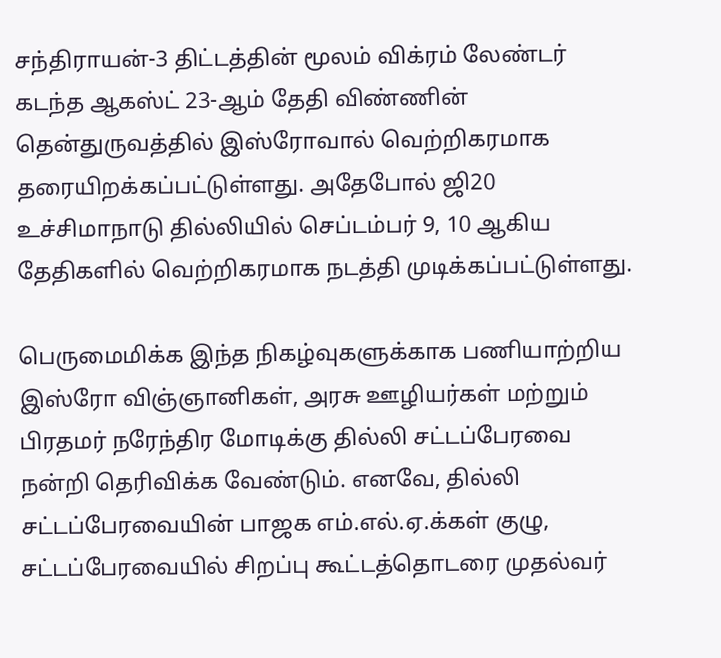சந்திராயன்-3 திட்டத்தின் மூலம் விக்ரம் லேண்டர் கடந்த ஆகஸ்ட் 23-ஆம் தேதி விண்ணின் தென்துருவத்தில் இஸ்ரோவால் வெற்றிகரமாக தரையிறக்கப்பட்டுள்ளது. அதேபோல் ஜி20 உச்சிமாநாடு தில்லியில் செப்டம்பர் 9, 10 ஆகிய தேதிகளில் வெற்றிகரமாக நடத்தி முடிக்கப்பட்டுள்ளது.

பெருமைமிக்க இந்த நிகழ்வுகளுக்காக பணியாற்றிய இஸ்ரோ விஞ்ஞானிகள், அரசு ஊழியர்கள் மற்றும் பிரதமர் நரேந்திர மோடிக்கு தில்லி சட்டப்பேரவை நன்றி தெரிவிக்க வேண்டும். எனவே, தில்லி சட்டப்பேரவையின் பாஜக எம்.எல்.ஏ.க்கள் குழு, சட்டப்பேரவையில் சிறப்பு கூட்டத்தொடரை முதல்வர்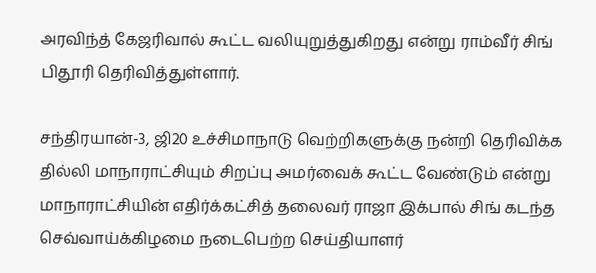அரவிந்த் கேஜரிவால் கூட்ட வலியுறுத்துகிறது என்று ராம்வீர் சிங் பிதூரி தெரிவித்துள்ளார்.

சந்திரயான்-3, ஜி20 உச்சிமாநாடு வெற்றிகளுக்கு நன்றி தெரிவிக்க தில்லி மாநாராட்சியும் சிறப்பு அமர்வைக் கூட்ட வேண்டும் என்று மாநாராட்சியின் எதிர்க்கட்சித் தலைவர் ராஜா இக்பால் சிங் கடந்த செவ்வாய்க்கிழமை நடைபெற்ற செய்தியாளர்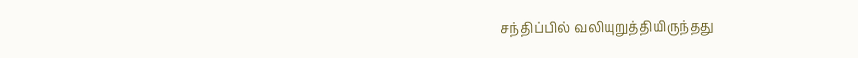சந்திப்பில் வலியுறுத்தியிருந்தது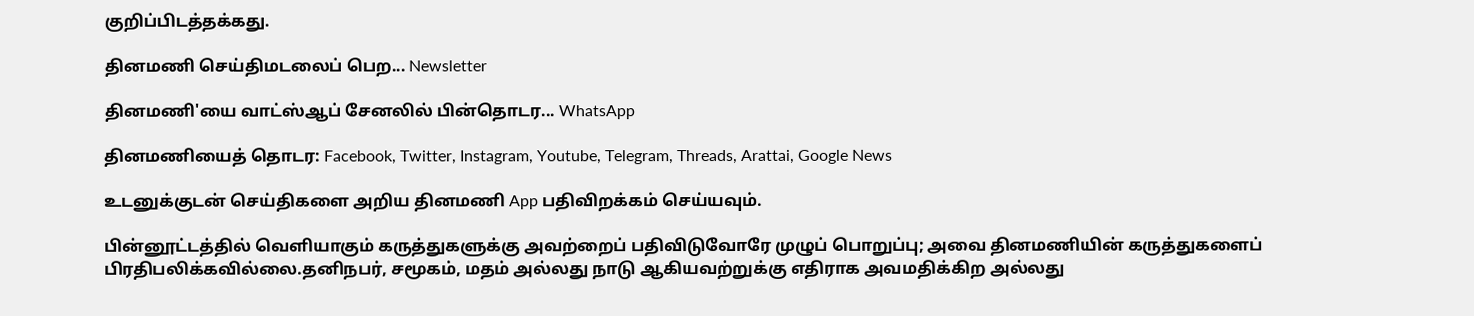குறிப்பிடத்தக்கது.

தினமணி செய்திமடலைப் பெற... Newsletter

தினமணி'யை வாட்ஸ்ஆப் சேனலில் பின்தொடர... WhatsApp

தினமணியைத் தொடர: Facebook, Twitter, Instagram, Youtube, Telegram, Threads, Arattai, Google News

உடனுக்குடன் செய்திகளை அறிய தினமணி App பதிவிறக்கம் செய்யவும்.

பின்னூட்டத்தில் வெளியாகும் கருத்துகளுக்கு அவற்றைப் பதிவிடுவோரே முழுப் பொறுப்பு; அவை தினமணியின் கருத்துகளைப் பிரதிபலிக்கவில்லை.தனிநபர், சமூகம், மதம் அல்லது நாடு ஆகியவற்றுக்கு எதிராக அவமதிக்கிற அல்லது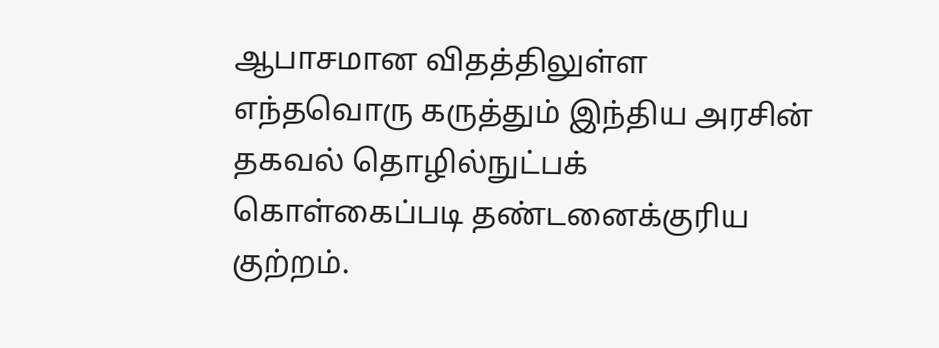ஆபாசமான விதத்திலுள்ள எந்தவொரு கருத்தும் இந்திய அரசின் தகவல் தொழில்நுட்பக் கொள்கைப்படி தண்டனைக்குரிய குற்றம்.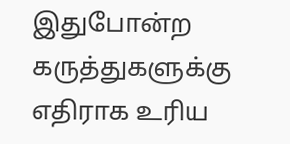இதுபோன்ற கருத்துகளுக்கு எதிராக உரிய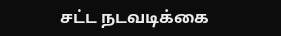சட்ட நடவடிக்கை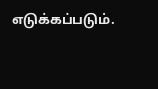எடுக்கப்படும்.